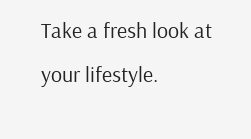Take a fresh look at your lifestyle.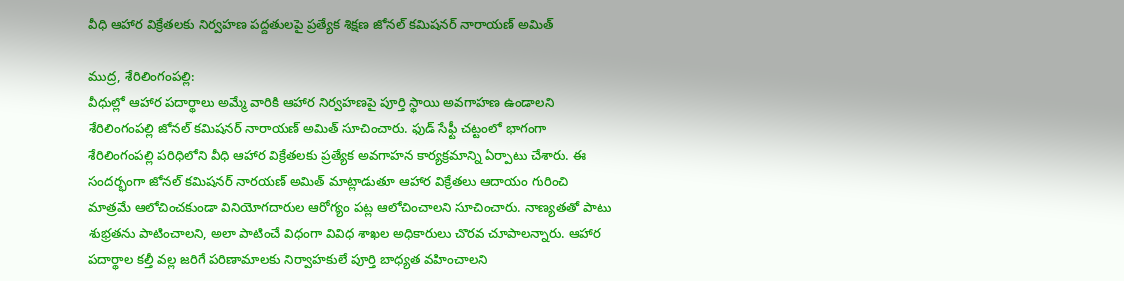వీధి ఆహార విక్రేతలకు నిర్వహణ పద్దతులపై ప్రత్యేక శిక్షణ జోనల్ కమిషనర్ నారాయణ్ అమిత్

ముద్ర, శేరిలింగంపల్లి:
వీధుల్లో ఆహార పదార్థాలు అమ్మే వారికి ఆహార నిర్వహణపై పూర్తి స్థాయి అవగాహణ ఉండాలని శేరిలింగంపల్లి జోనల్ కమిషనర్ నారాయణ్ అమిత్ సూచించారు. ఫుడ్ సేఫ్టీ చట్టంలో భాగంగా శేరిలింగంపల్లి పరిధిలోని వీధి ఆహార విక్రేతలకు ప్రత్యేక అవగాహన కార్యక్రమాన్ని ఏర్పాటు చేశారు. ఈ సందర్భంగా జోనల్ కమిషనర్ నారయణ్ అమిత్ మాట్లాడుతూ ఆహార విక్రేతలు ఆదాయం గురించి మాత్రమే ఆలోచించకుండా వినియోగదారుల ఆరోగ్యం పట్ల ఆలోచించాలని సూచించారు. నాణ్యతతో పాటు శుభ్రతను పాటించాలని, అలా పాటించే విధంగా వివిధ శాఖల అధికారులు చొరవ చూపాలన్నారు. ఆహార పదార్థాల కల్తీ వల్ల జరిగే పరిణామాలకు నిర్వాహకులే పూర్తి బాధ్యత వహించాలని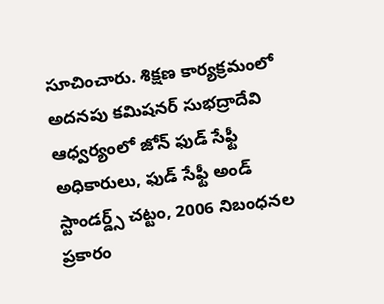సూచించారు. శిక్షణ కార్యక్రమంలో అదనపు కమిషనర్ సుభద్రాదేవి ఆధ్వర్యంలో జోన్ ఫుడ్ సేఫ్టీ అధికారులు, ఫుడ్ సేఫ్టీ అండ్ స్టాండర్డ్స్ చట్టం, 2006 నిబంధనల ప్రకారం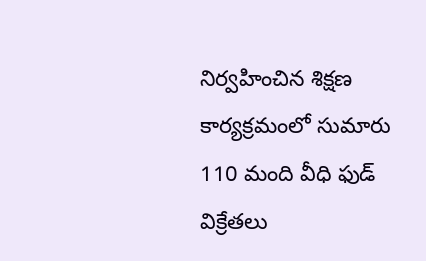నిర్వహించిన శిక్షణ కార్యక్రమంలో సుమారు 110 మంది వీధి ఫుడ్ విక్రేతలు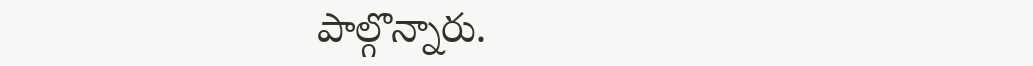పాల్గొన్నారు.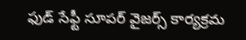ఫుడ్ సేఫ్టీ సూపర్ వైజర్స్ కార్యక్రమ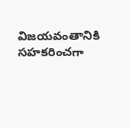విజయవంతానికి సహకరించగా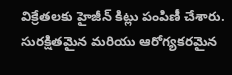విక్రేతలకు హైజీన్ కిట్లు పంపిణీ చేశారు. సురక్షితమైన మరియు ఆరోగ్యకరమైన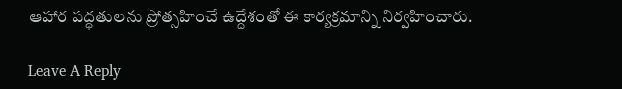ఆహార పద్ధతులను ప్రోత్సహించే ఉద్దేశంతో ఈ కార్యక్రమాన్ని నిర్వహించారు.

Leave A Reply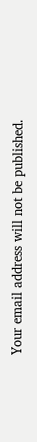Your email address will not be published.